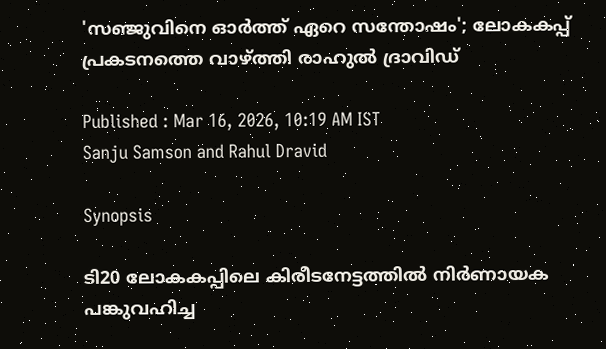'സഞ്ജുവിനെ ഓര്‍ത്ത് ഏറെ സന്തോഷം'; ലോകകപ്പ് പ്രകടനത്തെ വാഴ്ത്തി രാഹുല്‍ ദ്രാവിഡ്

Published : Mar 16, 2026, 10:19 AM IST
Sanju Samson and Rahul Dravid

Synopsis

ടി20 ലോകകപ്പിലെ കിരീടനേട്ടത്തില്‍ നിര്‍ണായക പങ്കുവഹിച്ച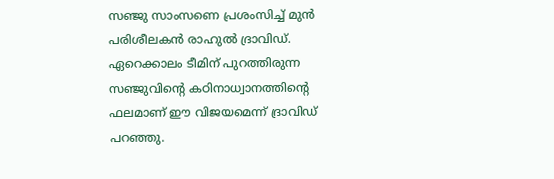സഞ്ജു സാംസണെ പ്രശംസിച്ച് മുന്‍ പരിശീലകന്‍ രാഹുല്‍ ദ്രാവിഡ്. ഏറെക്കാലം ടീമിന് പുറത്തിരുന്ന സഞ്ജുവിന്റെ കഠിനാധ്വാനത്തിന്റെ ഫലമാണ് ഈ വിജയമെന്ന് ദ്രാവിഡ് പറഞ്ഞു.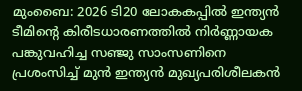മുംബൈ: 2026 ടി20 ലോകകപ്പില്‍ ഇന്ത്യന്‍ ടീമിന്റെ കിരീടധാരണത്തില്‍ നിര്‍ണ്ണായക പങ്കുവഹിച്ച സഞ്ജു സാംസണിനെ പ്രശംസിച്ച് മുന്‍ ഇന്ത്യന്‍ മുഖ്യപരിശീലകന്‍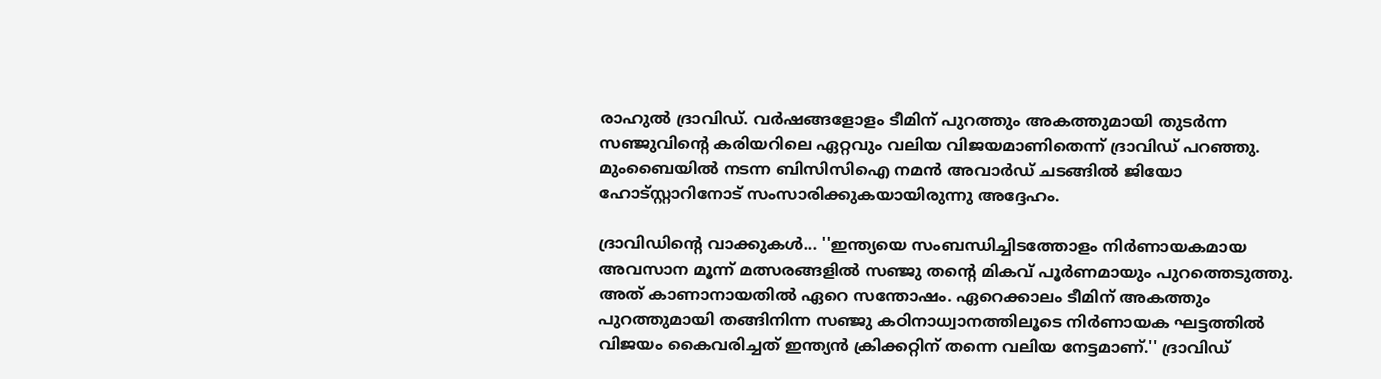രാഹുല്‍ ദ്രാവിഡ്. വര്‍ഷങ്ങളോളം ടീമിന് പുറത്തും അകത്തുമായി തുടര്‍ന്ന സഞ്ജുവിന്റെ കരിയറിലെ ഏറ്റവും വലിയ വിജയമാണിതെന്ന് ദ്രാവിഡ് പറഞ്ഞു. മുംബൈയില്‍ നടന്ന ബിസിസിഐ നമന്‍ അവാര്‍ഡ് ചടങ്ങില്‍ ജിയോ ഹോട്സ്റ്റാറിനോട് സംസാരിക്കുകയായിരുന്നു അദ്ദേഹം.

ദ്രാവിഡിന്റെ വാക്കുകള്‍... ''ഇന്ത്യയെ സംബന്ധിച്ചിടത്തോളം നിര്‍ണായകമായ അവസാന മൂന്ന് മത്സരങ്ങളില്‍ സഞ്ജു തന്റെ മികവ് പൂര്‍ണമായും പുറത്തെടുത്തു. അത് കാണാനായതില്‍ ഏറെ സന്തോഷം. ഏറെക്കാലം ടീമിന് അകത്തും പുറത്തുമായി തങ്ങിനിന്ന സഞ്ജു കഠിനാധ്വാനത്തിലൂടെ നിര്‍ണായക ഘട്ടത്തില്‍ വിജയം കൈവരിച്ചത് ഇന്ത്യന്‍ ക്രിക്കറ്റിന് തന്നെ വലിയ നേട്ടമാണ്.'' ദ്രാവിഡ്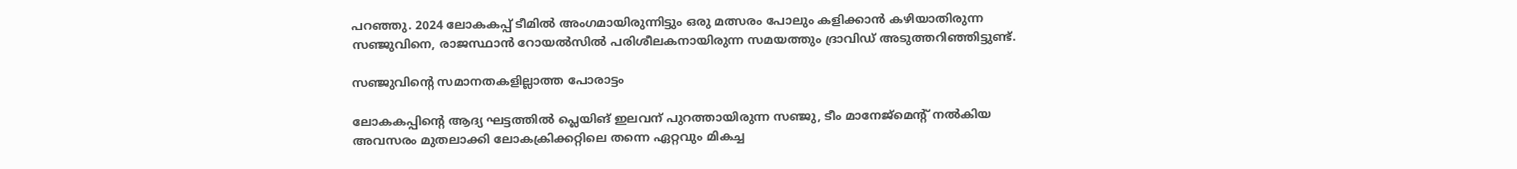പറഞ്ഞു. 2024 ലോകകപ്പ് ടീമില്‍ അംഗമായിരുന്നിട്ടും ഒരു മത്സരം പോലും കളിക്കാന്‍ കഴിയാതിരുന്ന സഞ്ജുവിനെ, രാജസ്ഥാന്‍ റോയല്‍സില്‍ പരിശീലകനായിരുന്ന സമയത്തും ദ്രാവിഡ് അടുത്തറിഞ്ഞിട്ടുണ്ട്.

സഞ്ജുവിന്റെ സമാനതകളില്ലാത്ത പോരാട്ടം

ലോകകപ്പിന്റെ ആദ്യ ഘട്ടത്തില്‍ പ്ലെയിങ് ഇലവന് പുറത്തായിരുന്ന സഞ്ജു, ടീം മാനേജ്മെന്റ് നല്‍കിയ അവസരം മുതലാക്കി ലോകക്രിക്കറ്റിലെ തന്നെ ഏറ്റവും മികച്ച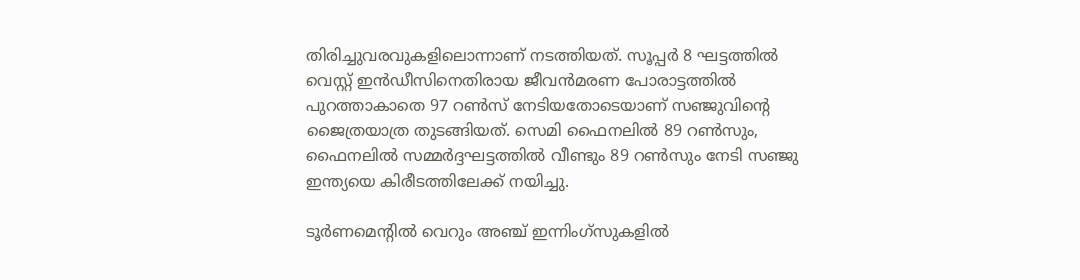തിരിച്ചുവരവുകളിലൊന്നാണ് നടത്തിയത്. സൂപ്പര്‍ 8 ഘട്ടത്തില്‍ വെസ്റ്റ് ഇന്‍ഡീസിനെതിരായ ജീവന്‍മരണ പോരാട്ടത്തില്‍ പുറത്താകാതെ 97 റണ്‍സ് നേടിയതോടെയാണ് സഞ്ജുവിന്റെ ജൈത്രയാത്ര തുടങ്ങിയത്. സെമി ഫൈനലില്‍ 89 റണ്‍സും, ഫൈനലില്‍ സമ്മര്‍ദ്ദഘട്ടത്തില്‍ വീണ്ടും 89 റണ്‍സും നേടി സഞ്ജു ഇന്ത്യയെ കിരീടത്തിലേക്ക് നയിച്ചു.

ടൂര്‍ണമെന്റില്‍ വെറും അഞ്ച് ഇന്നിംഗ്സുകളില്‍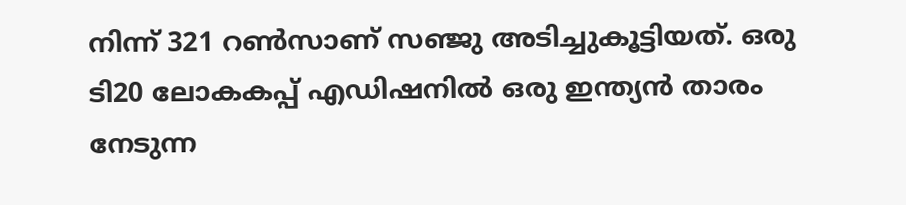നിന്ന് 321 റണ്‍സാണ് സഞ്ജു അടിച്ചുകൂട്ടിയത്. ഒരു ടി20 ലോകകപ്പ് എഡിഷനില്‍ ഒരു ഇന്ത്യന്‍ താരം നേടുന്ന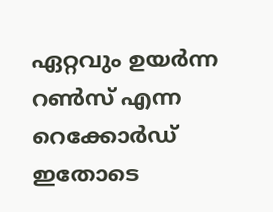ഏറ്റവും ഉയര്‍ന്ന റണ്‍സ് എന്ന റെക്കോര്‍ഡ് ഇതോടെ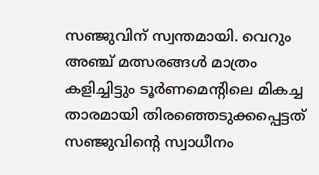സഞ്ജുവിന് സ്വന്തമായി. വെറും അഞ്ച് മത്സരങ്ങള്‍ മാത്രം കളിച്ചിട്ടും ടൂര്‍ണമെന്റിലെ മികച്ച താരമായി തിരഞ്ഞെടുക്കപ്പെട്ടത് സഞ്ജുവിന്റെ സ്വാധീനം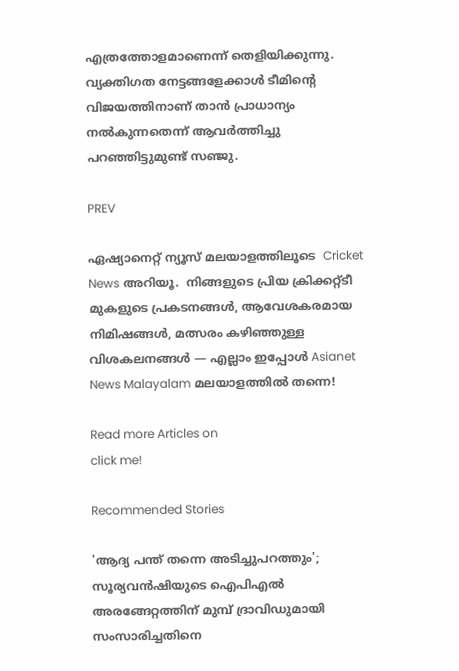എത്രത്തോളമാണെന്ന് തെളിയിക്കുന്നു. വ്യക്തിഗത നേട്ടങ്ങളേക്കാള്‍ ടീമിന്റെ വിജയത്തിനാണ് താന്‍ പ്രാധാന്യം നല്‍കുന്നതെന്ന് ആവര്‍ത്തിച്ചു പറഞ്ഞിട്ടുമുണ്ട് സഞ്ജു.

PREV

ഏഷ്യാനെറ്റ് ന്യൂസ് മലയാളത്തിലൂടെ  Cricket News അറിയൂ.  നിങ്ങളുടെ പ്രിയ ക്രിക്കറ്റ്ടീ മുകളുടെ പ്രകടനങ്ങൾ, ആവേശകരമായ നിമിഷങ്ങൾ, മത്സരം കഴിഞ്ഞുള്ള വിശകലനങ്ങൾ — എല്ലാം ഇപ്പോൾ Asianet News Malayalam മലയാളത്തിൽ തന്നെ!

Read more Articles on
click me!

Recommended Stories

'ആദ്യ പന്ത് തന്നെ അടിച്ചുപറത്തും'; സൂര്യവന്‍ഷിയുടെ ഐപിഎല്‍ അരങ്ങേറ്റത്തിന് മുമ്പ് ദ്രാവിഡുമായി സംസാരിച്ചതിനെ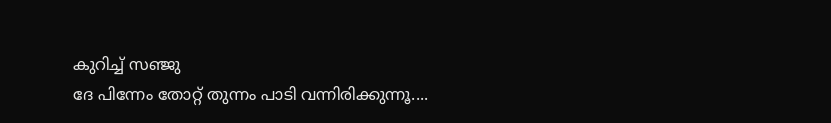കുറിച്ച് സഞ്ജു
ദേ പിന്നേം തോറ്റ് തുന്നം പാടി വന്നിരിക്കുന്നൂ....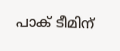പാക് ടീമിന്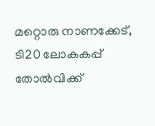മറ്റൊരു നാണക്കേട്, ടി20 ലോകകപ്പ് തോൽവിക്ക്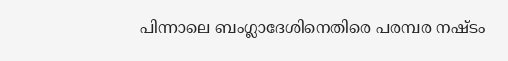പിന്നാലെ ബംഗ്ലാദേശിനെതിരെ പരമ്പര നഷ്ടം